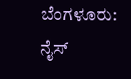ಬೆಂಗಳೂರು: ನೈಸ್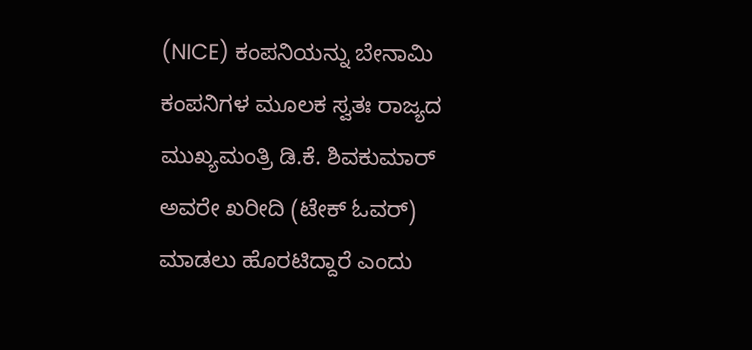(NICE) ಕಂಪನಿಯನ್ನು ಬೇನಾಮಿ ಕಂಪನಿಗಳ ಮೂಲಕ ಸ್ವತಃ ರಾಜ್ಯದ ಮುಖ್ಯಮಂತ್ರಿ ಡಿ.ಕೆ. ಶಿವಕುಮಾರ್ ಅವರೇ ಖರೀದಿ (ಟೇಕ್ ಓವರ್) ಮಾಡಲು ಹೊರಟಿದ್ದಾರೆ ಎಂದು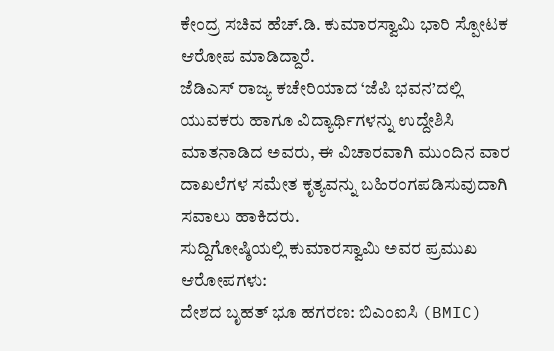ಕೇಂದ್ರ ಸಚಿವ ಹೆಚ್.ಡಿ. ಕುಮಾರಸ್ವಾಮಿ ಭಾರಿ ಸ್ಪೋಟಕ ಆರೋಪ ಮಾಡಿದ್ದಾರೆ.
ಜೆಡಿಎಸ್ ರಾಜ್ಯ ಕಚೇರಿಯಾದ ‘ಜೆಪಿ ಭವನ’ದಲ್ಲಿ ಯುವಕರು ಹಾಗೂ ವಿದ್ಯಾರ್ಥಿಗಳನ್ನು ಉದ್ದೇಶಿಸಿ ಮಾತನಾಡಿದ ಅವರು, ಈ ವಿಚಾರವಾಗಿ ಮುಂದಿನ ವಾರ ದಾಖಲೆಗಳ ಸಮೇತ ಕೃತ್ಯವನ್ನು ಬಹಿರಂಗಪಡಿಸುವುದಾಗಿ ಸವಾಲು ಹಾಕಿದರು.
ಸುದ್ದಿಗೋಷ್ಠಿಯಲ್ಲಿ ಕುಮಾರಸ್ವಾಮಿ ಅವರ ಪ್ರಮುಖ ಆರೋಪಗಳು:
ದೇಶದ ಬೃಹತ್ ಭೂ ಹಗರಣ: ಬಿಎಂಐಸಿ (BMIC)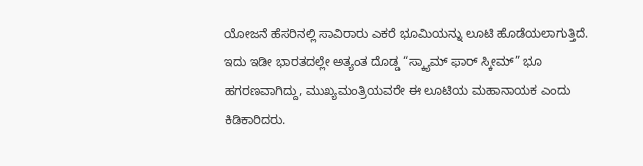ಯೋಜನೆ ಹೆಸರಿನಲ್ಲಿ ಸಾವಿರಾರು ಎಕರೆ ಭೂಮಿಯನ್ನು ಲೂಟಿ ಹೊಡೆಯಲಾಗುತ್ತಿದೆ. ಇದು ಇಡೀ ಭಾರತದಲ್ಲೇ ಅತ್ಯಂತ ದೊಡ್ಡ “ಸ್ಕ್ಯಾಮ್ ಫಾರ್ ಸ್ಕೀಮ್” ಭೂ ಹಗರಣವಾಗಿದ್ದು, ಮುಖ್ಯಮಂತ್ರಿಯವರೇ ಈ ಲೂಟಿಯ ಮಹಾನಾಯಕ ಎಂದು ಕಿಡಿಕಾರಿದರು.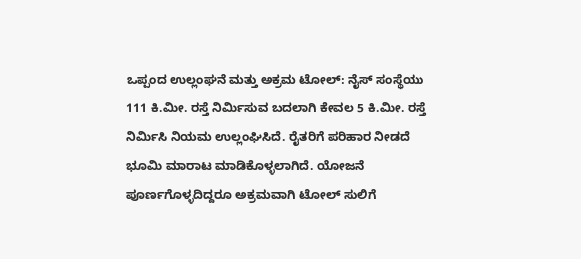ಒಪ್ಪಂದ ಉಲ್ಲಂಘನೆ ಮತ್ತು ಅಕ್ರಮ ಟೋಲ್: ನೈಸ್ ಸಂಸ್ಥೆಯು 111 ಕಿ.ಮೀ. ರಸ್ತೆ ನಿರ್ಮಿಸುವ ಬದಲಾಗಿ ಕೇವಲ 5 ಕಿ.ಮೀ. ರಸ್ತೆ ನಿರ್ಮಿಸಿ ನಿಯಮ ಉಲ್ಲಂಘಿಸಿದೆ. ರೈತರಿಗೆ ಪರಿಹಾರ ನೀಡದೆ ಭೂಮಿ ಮಾರಾಟ ಮಾಡಿಕೊಳ್ಳಲಾಗಿದೆ. ಯೋಜನೆ ಪೂರ್ಣಗೊಳ್ಳದಿದ್ದರೂ ಅಕ್ರಮವಾಗಿ ಟೋಲ್ ಸುಲಿಗೆ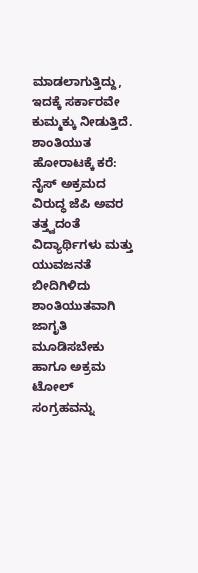ಮಾಡಲಾಗುತ್ತಿದ್ದು, ಇದಕ್ಕೆ ಸರ್ಕಾರವೇ ಕುಮ್ಮಕ್ಕು ನೀಡುತ್ತಿದೆ.
ಶಾಂತಿಯುತ ಹೋರಾಟಕ್ಕೆ ಕರೆ: ನೈಸ್ ಅಕ್ರಮದ ವಿರುದ್ಧ ಜೆಪಿ ಅವರ ತತ್ತ್ವದಂತೆ ವಿದ್ಯಾರ್ಥಿಗಳು ಮತ್ತು ಯುವಜನತೆ ಬೀದಿಗಿಳಿದು ಶಾಂತಿಯುತವಾಗಿ ಜಾಗೃತಿ ಮೂಡಿಸಬೇಕು ಹಾಗೂ ಅಕ್ರಮ ಟೋಲ್ ಸಂಗ್ರಹವನ್ನು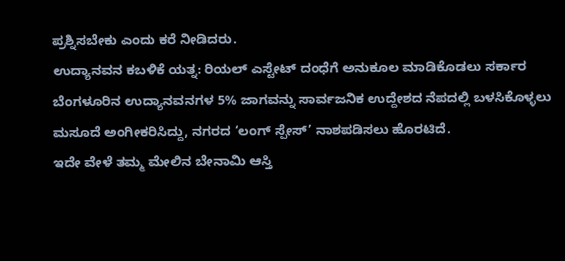ಪ್ರಶ್ನಿಸಬೇಕು ಎಂದು ಕರೆ ನೀಡಿದರು.
ಉದ್ಯಾನವನ ಕಬಳಿಕೆ ಯತ್ನ: ರಿಯಲ್ ಎಸ್ಟೇಟ್ ದಂಧೆಗೆ ಅನುಕೂಲ ಮಾಡಿಕೊಡಲು ಸರ್ಕಾರ ಬೆಂಗಳೂರಿನ ಉದ್ಯಾನವನಗಳ 5% ಜಾಗವನ್ನು ಸಾರ್ವಜನಿಕ ಉದ್ದೇಶದ ನೆಪದಲ್ಲಿ ಬಳಸಿಕೊಳ್ಳಲು ಮಸೂದೆ ಅಂಗೀಕರಿಸಿದ್ದು, ನಗರದ ‘ಲಂಗ್ ಸ್ಪೇಸ್’ ನಾಶಪಡಿಸಲು ಹೊರಟಿದೆ.
ಇದೇ ವೇಳೆ ತಮ್ಮ ಮೇಲಿನ ಬೇನಾಮಿ ಆಸ್ತಿ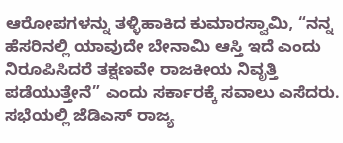ಆರೋಪಗಳನ್ನು ತಳ್ಳಿಹಾಕಿದ ಕುಮಾರಸ್ವಾಮಿ, “ನನ್ನ ಹೆಸರಿನಲ್ಲಿ ಯಾವುದೇ ಬೇನಾಮಿ ಆಸ್ತಿ ಇದೆ ಎಂದು ನಿರೂಪಿಸಿದರೆ ತಕ್ಷಣವೇ ರಾಜಕೀಯ ನಿವೃತ್ತಿ ಪಡೆಯುತ್ತೇನೆ” ಎಂದು ಸರ್ಕಾರಕ್ಕೆ ಸವಾಲು ಎಸೆದರು.
ಸಭೆಯಲ್ಲಿ ಜೆಡಿಎಸ್ ರಾಜ್ಯ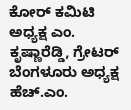ಕೋರ್ ಕಮಿಟಿ ಅಧ್ಯಕ್ಷ ಎಂ. ಕೃಷ್ಣಾರೆಡ್ಡಿ, ಗ್ರೇಟರ್ ಬೆಂಗಳೂರು ಅಧ್ಯಕ್ಷ ಹೆಚ್.ಎಂ.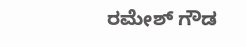ರಮೇಶ್ ಗೌಡ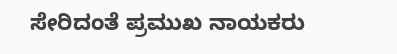ಸೇರಿದಂತೆ ಪ್ರಮುಖ ನಾಯಕರು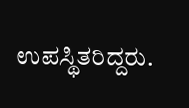ಉಪಸ್ಥಿತರಿದ್ದರು.